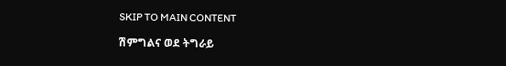SKIP TO MAIN CONTENT

ሽምግልና ወደ ትግራይ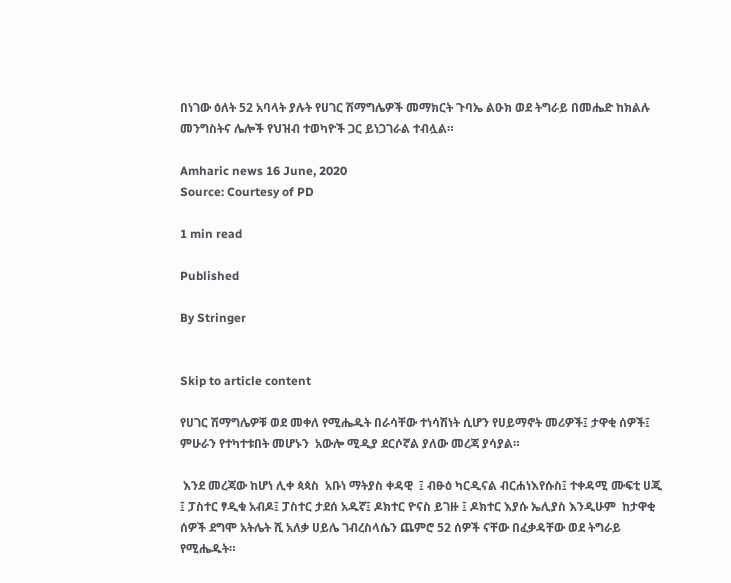በነገው ዕለት 52 አባላት ያሉት የሀገር ሽማግሌዎች መማክርት ጉባኤ ልዑክ ወደ ትግራይ በመሔድ ከክልሉ መንግስትና ሌሎች የህዝብ ተወካዮች ጋር ይነጋገራል ተብሏል።

Amharic news 16 June, 2020
Source: Courtesy of PD

1 min read

Published

By Stringer


Skip to article content

የሀገር ሽማግሌዎቹ ወደ መቀለ የሚሔዱት በራሳቸው ተነሳሽነት ሲሆን የሀይማኖት መሪዎች፤ ታዋቂ ሰዎች፤ ምሁራን የተካተቱበት መሆኑን  አውሎ ሚዲያ ደርሶኛል ያለው መረጃ ያሳያል።

 እንደ መረጃው ከሆነ ሊቀ ጳጳስ  አቡነ ማትያስ ቀዳዊ  ፤ ብፁዕ ካርዲናል ብርሐነእየሱስ፤ ተቀዳሚ ሙፍቲ ሀጂ ፤ ፓስተር ፃዲቁ አብዶ፤ ፓስተር ታደሰ አዱኛ፤ ዶክተር ዮናስ ይገዙ ፤ ዶክተር እያሱ ኤሊያስ እንዲሁም  ከታዋቂ ሰዎች ደግሞ አትሌት ሺ አለቃ ሀይሌ ገብረስላሴን ጨምሮ 52 ሰዎች ናቸው በፈቃዳቸው ወደ ትግራይ የሚሔዱት።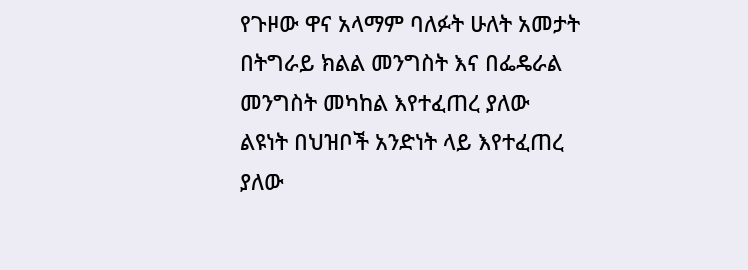የጉዞው ዋና አላማም ባለፉት ሁለት አመታት በትግራይ ክልል መንግስት እና በፌዴራል መንግስት መካከል እየተፈጠረ ያለው ልዩነት በህዝቦች አንድነት ላይ እየተፈጠረ ያለው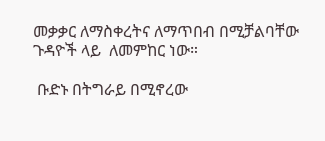መቃቃር ለማስቀረትና ለማጥበብ በሚቻልባቸው ጉዳዮች ላይ  ለመምከር ነው።

 ቡድኑ በትግራይ በሚኖረው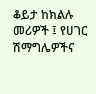ቆይታ ከክልሉ መሪዎች ፤ የሀገር ሽማግሌዎችና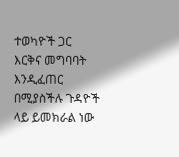ተወካዮች ጋር  እርቅና መግባባት እንዲፈጠር በሚያስችሉ ጉዳዮች ላይ ይመክራል ነው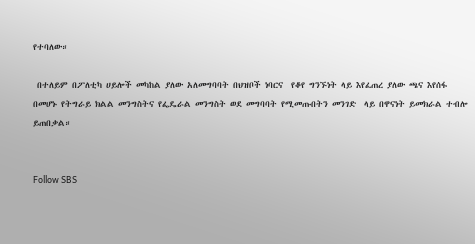የተባለው።

 በተለይም በፖለቲካ ሀይሎች መካከል ያለው አለመግባባት በህዝቦች ነባርና  የቆየ ግንኙነት ላይ እየፈጠረ ያለው ጫና እየሰፋ በመሆኑ የትግራይ ክልል መንግስትና የፌዴራል መንግስት ወደ መግባባት የሚመጡበትን መንገድ  ላይ በዋናነት ይመክራል ተብሎ ይጠበቃል።


Follow SBS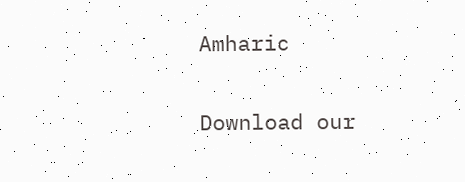Amharic

Download our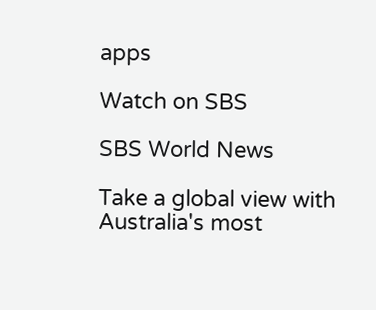apps

Watch on SBS

SBS World News

Take a global view with Australia's most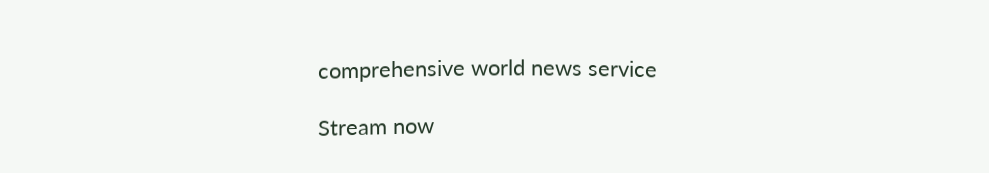comprehensive world news service

Stream now